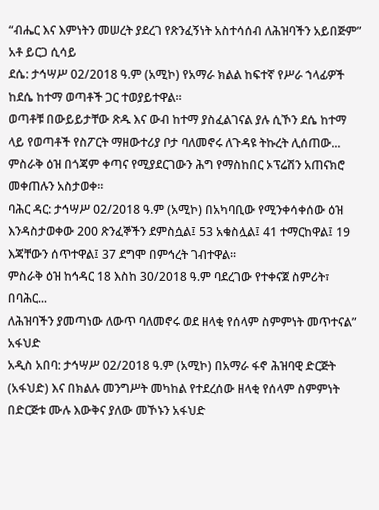“ብሔር እና እምነትን መሠረት ያደረገ የጽንፈኝነት አስተሳሰብ ለሕዝባችን አይበጅም” አቶ ይርጋ ሲሳይ
ደሴ: ታኅሣሥ 02/2018 ዓ.ም (አሚኮ) የአማራ ክልል ከፍተኛ የሥራ ኀላፊዎች ከደሴ ከተማ ወጣቶች ጋር ተወያይተዋል።
ወጣቶቹ በውይይታቸው ጽዱ እና ውብ ከተማ ያስፈልገናል ያሉ ሲኾን ደሴ ከተማ ላይ የወጣቶች የስፖርት ማዘውተሪያ ቦታ ባለመኖሩ ለጉዳዩ ትኩረት ሊሰጠው...
ምስራቅ ዕዝ በጎጃም ቀጣና የሚያደርገውን ሕግ የማስከበር ኦፕሬሽን አጠናክሮ መቀጠሉን አስታወቀ።
ባሕር ዳር: ታኅሣሥ 02/2018 ዓ.ም (አሚኮ) በአካባቢው የሚንቀሳቀሰው ዕዝ እንዳስታወቀው 200 ጽንፈኞችን ደምስሷል፤ 53 አቁስሏል፤ 41 ተማርከዋል፤ 19 እጃቸውን ሰጥተዋል፤ 37 ደግሞ በምኅረት ገብተዋል፡፡
ምስራቅ ዕዝ ከኅዳር 18 እስከ 30/2018 ዓ.ም ባደረገው የተቀናጀ ስምሪት፣ በባሕር...
ለሕዝባችን ያመጣነው ለውጥ ባለመኖሩ ወደ ዘላቂ የሰላም ስምምነት መጥተናል” አፋህድ
አዲስ አበባ: ታኅሣሥ 02/2018 ዓ.ም (አሚኮ) በአማራ ፋኖ ሕዝባዊ ድርጅት (አፋህድ) እና በክልሉ መንግሥት መካከል የተደረሰው ዘላቂ የሰላም ስምምነት በድርጅቱ ሙሉ እውቅና ያለው መኾኑን አፋህድ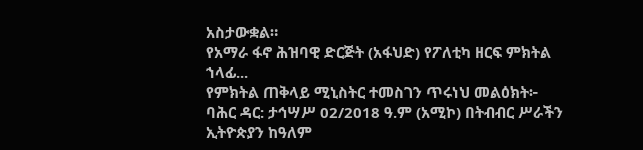አስታውቋል።
የአማራ ፋኖ ሕዝባዊ ድርጅት (አፋህድ) የፖለቲካ ዘርፍ ምክትል ኀላፊ...
የምክትል ጠቅላይ ሚኒስትር ተመስገን ጥሩነህ መልዕክት፦
ባሕር ዳር: ታኅሣሥ 02/2018 ዓ.ም (አሚኮ) በትብብር ሥራችን ኢትዮጵያን ከዓለም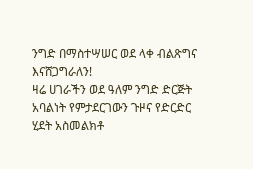ንግድ በማስተሣሠር ወደ ላቀ ብልጽግና እናሸጋግራለን!
ዛሬ ሀገራችን ወደ ዓለም ንግድ ድርጅት አባልነት የምታደርገውን ጉዞና የድርድር ሂደት አስመልክቶ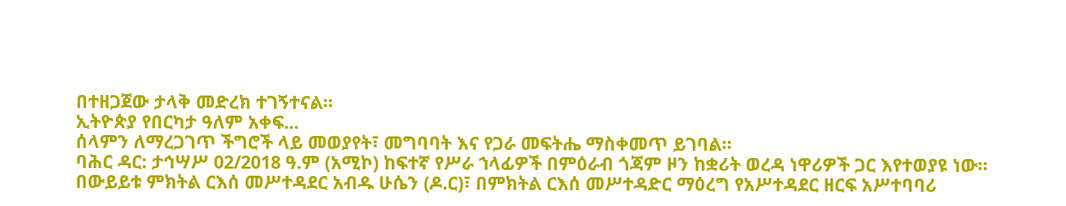በተዘጋጀው ታላቅ መድረክ ተገኝተናል።
ኢትዮጵያ የበርካታ ዓለም አቀፍ...
ሰላምን ለማረጋገጥ ችግሮች ላይ መወያየት፣ መግባባት እና የጋራ መፍትሔ ማስቀመጥ ይገባል።
ባሕር ዳር: ታኅሣሥ 02/2018 ዓ.ም (አሚኮ) ከፍተኛ የሥራ ኀላፊዎች በምዕራብ ጎጃም ዞን ከቋሪት ወረዳ ነዋሪዎች ጋር እየተወያዩ ነው።
በውይይቱ ምክትል ርእሰ መሥተዳደር አብዱ ሁሴን (ዶ.ር)፣ በምክትል ርእሰ መሥተዳድር ማዕረግ የአሥተዳደር ዘርፍ አሥተባባሪ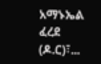አማኑኤል ፈረደ (ዶ.ር)፣...